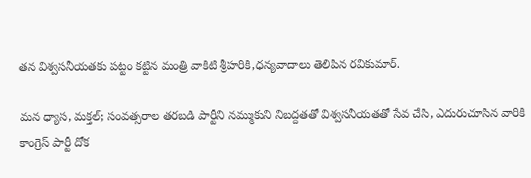తన విశ్వసనీయతకు పట్టం కట్టిన మంత్రి వాకిటి శ్రీహరికి,ధన్యవాదాలు తెలిపిన రవికుమార్.

మన ధ్యాస, మక్తల్; సంవత్సరాల తరబడి పార్టీని నమ్ముకుని నిబద్దతతో విశ్వసనీయతతో సేవ చేసి, ఎదురుచూసిన వారికి కాంగ్రెస్ పార్టీ దోక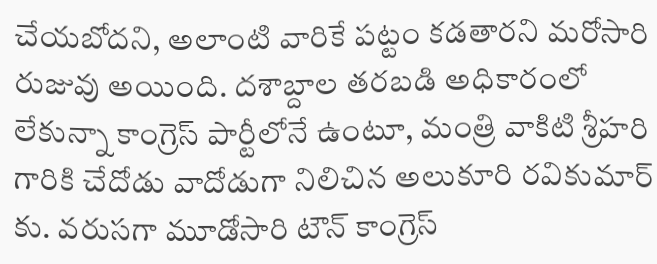చేయబోదని, అలాంటి వారికే పట్టం కడతారని మరోసారి రుజువు అయింది. దశాబ్దాల తరబడి అధికారంలో లేకున్నా కాంగ్రెస్ పార్టీలోనే ఉంటూ, మంత్రి వాకిటి శ్రీహరి గారికి చేదోడు వాదోడుగా నిలిచిన అలుకూరి రవికుమార్ కు. వరుసగా మూడోసారి టౌన్ కాంగ్రెస్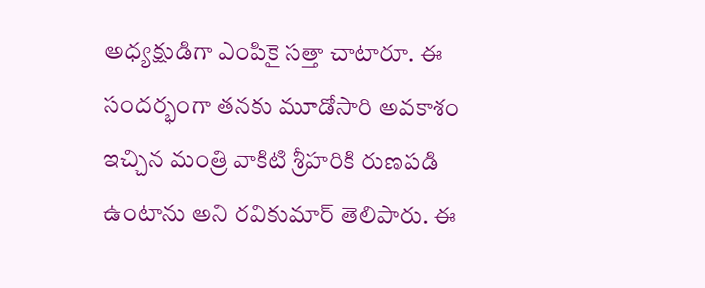అధ్యక్షుడిగా ఎంపికై సత్తా చాటారూ. ఈ సందర్భంగా తనకు మూడోసారి అవకాశం ఇచ్చిన మంత్రి వాకిటి శ్రీహరికి రుణపడి ఉంటాను అని రవికుమార్ తెలిపారు. ఈ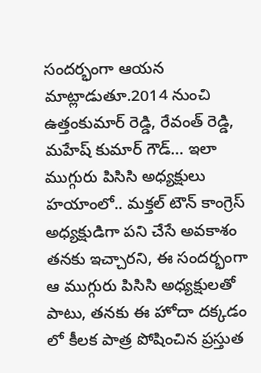సందర్భంగా ఆయన మాట్లాడుతూ.2014 నుంచి ఉత్తంకుమార్ రెడ్డి, రేవంత్ రెడ్డి, మహేష్ కుమార్ గౌడ్… ఇలా ముగ్గురు పిసిసి అధ్యక్షులు హయాంలో.. మక్తల్ టౌన్ కాంగ్రెస్ అధ్యక్షుడిగా పని చేసే అవకాశం తనకు ఇచ్చారని, ఈ సందర్భంగా ఆ ముగ్గురు పిసిసి అధ్యక్షులతో పాటు, తనకు ఈ హోదా దక్కడం లో కీలక పాత్ర పోషించిన ప్రస్తుత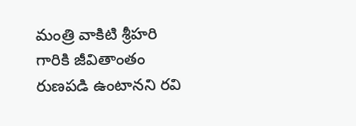మంత్రి వాకిటి శ్రీహరి గారికి జీవితాంతం రుణపడి ఉంటానని రవి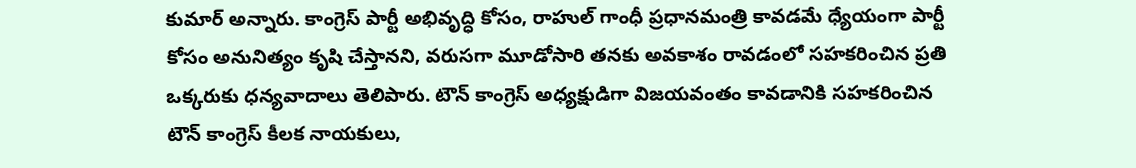కుమార్ అన్నారు. కాంగ్రెస్ పార్టీ అభివృద్ధి కోసం, రాహుల్ గాంధీ ప్రధానమంత్రి కావడమే ధ్యేయంగా పార్టీ కోసం అనునిత్యం కృషి చేస్తానని, వరుసగా మూడోసారి తనకు అవకాశం రావడంలో సహకరించిన ప్రతి ఒక్కరుకు ధన్యవాదాలు తెలిపారు. టౌన్ కాంగ్రెస్ అధ్యక్షుడిగా విజయవంతం కావడానికి సహకరించిన టౌన్ కాంగ్రెస్ కీలక నాయకులు,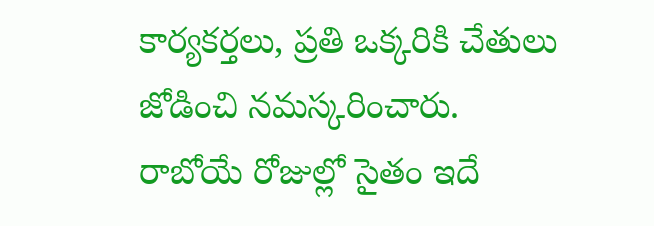కార్యకర్తలు, ప్రతి ఒక్కరికి చేతులు జోడించి నమస్కరించారు. రాబోయే రోజుల్లో సైతం ఇదే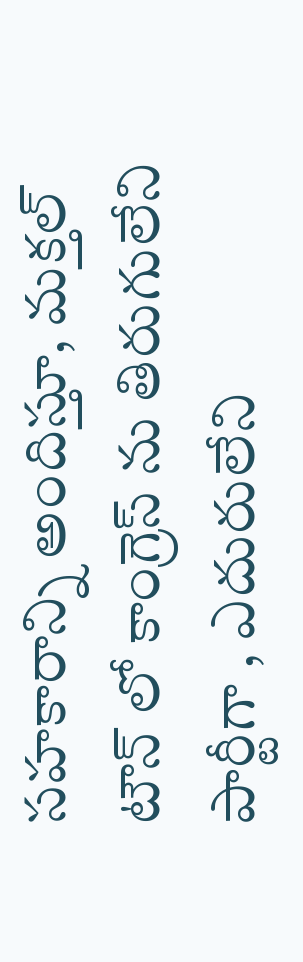సహకారాన్ని అందిస్తూ, మక్తల్ టౌన్ లో కాంగ్రెస్ ను తిరుగులేని పార్టీగా , ఎదురులేని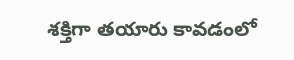శక్తిగా తయారు కావడంలో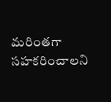మరింతగా సహకరించాలని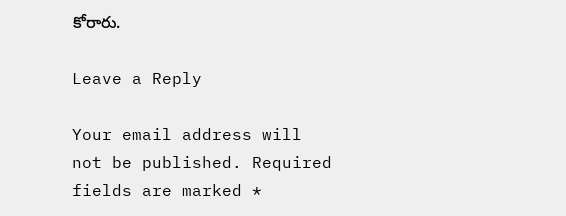కోరారు.

Leave a Reply

Your email address will not be published. Required fields are marked *